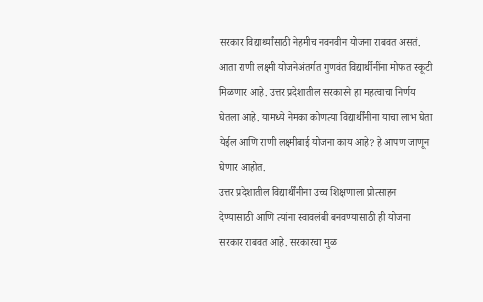सरकार विद्यार्थ्यांसाठी नेहमीच नवनवीन योजना राबवत असतं. आता राणी लक्ष्मी योजनेअंतर्गत गुणवंत विद्यार्थीनींना मोफत स्कूटी मिळणार आहे. उत्तर प्रदेशातील सरकारने हा महत्वाचा निर्णय घेतला आहे. यामध्ये नेमका कोणत्या विद्यार्थींनीना याचा लाभ घेता येईल आणि राणी लक्ष्मीबाई योजना काय आहे? हे आपण जाणून घेणार आहोत.
उत्तर प्रदेशातील विद्यार्थींनीना उच्च शिक्षणाला प्रोत्साहन देण्यासाठी आणि त्यांना स्वावलंबी बनवण्यासाठी ही योजना सरकार राबवत आहे. सरकारचा मुळ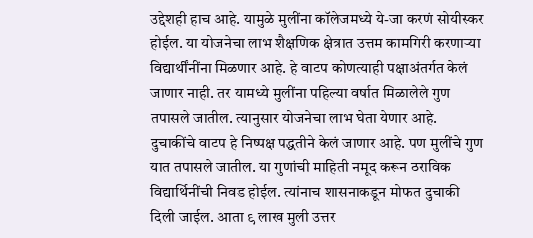उद्देशही हाच आहे. यामुळे मुलींना कॉलेजमध्ये ये-जा करणं सोयीस्कर होईल. या योजनेचा लाभ शैक्षणिक क्षेत्रात उत्तम कामगिरी करणाऱ्या विद्यार्थींनींना मिळणार आहे. हे वाटप कोणत्याही पक्षाअंतर्गत केलं जाणार नाही. तर यामध्ये मुलींना पहिल्या वर्षात मिळालेले गुण तपासले जातील. त्यानुसार योजनेचा लाभ घेता येणार आहे.
दुचाकींचे वाटप हे निष्पक्ष पद्धतीने केलं जाणार आहे. पण मुलींचे गुण यात तपासले जातील. या गुणांची माहिती नमूद करून ठराविक विद्यार्थिनींची निवड होईल. त्यांनाच शासनाकडून मोफत दुचाकी दिली जाईल. आता ९ लाख मुली उत्तर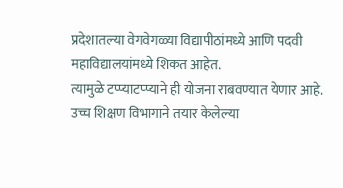प्रदेशातल्या वेगवेगळ्या विद्यापीठांमध्ये आणि पदवी महाविद्यालयांमध्ये शिकत आहेत.
त्यामुळे टप्प्याटप्प्याने ही योजना राबवण्यात येणार आहे. उच्च शिक्षण विभागाने तयार केलेल्या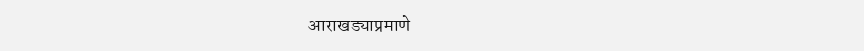आराखड्याप्रमाणे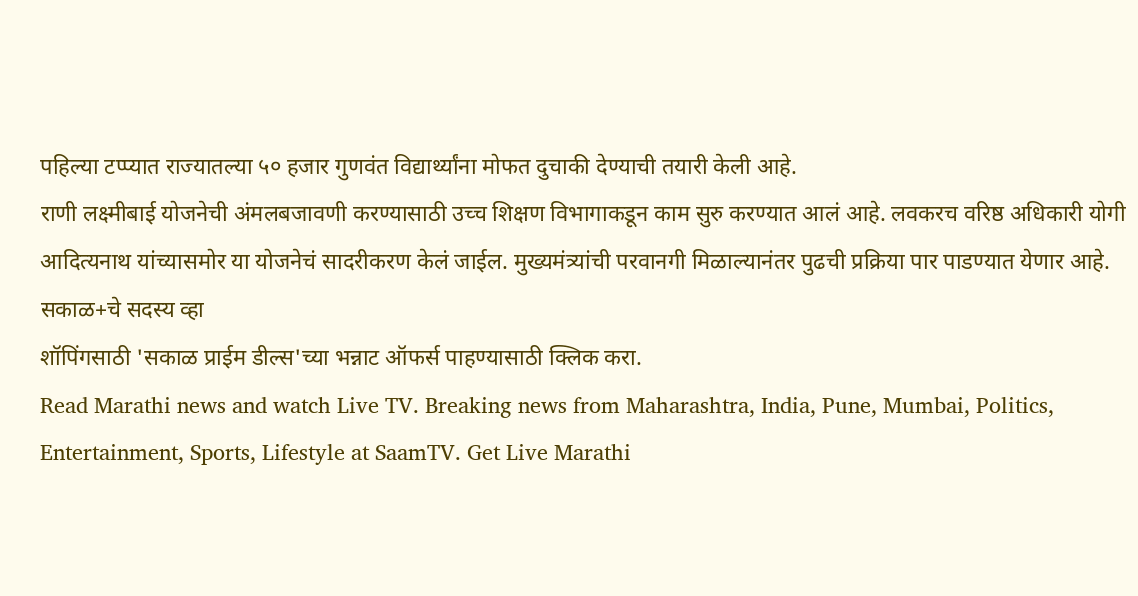पहिल्या टप्प्यात राज्यातल्या ५० हजार गुणवंत विद्यार्थ्यांना मोफत दुचाकी देण्याची तयारी केली आहे.
राणी लक्ष्मीबाई योजनेची अंमलबजावणी करण्यासाठी उच्च शिक्षण विभागाकडून काम सुरु करण्यात आलं आहे. लवकरच वरिष्ठ अधिकारी योगी आदित्यनाथ यांच्यासमोर या योजनेचं सादरीकरण केलं जाईल. मुख्यमंत्र्यांची परवानगी मिळाल्यानंतर पुढची प्रक्रिया पार पाडण्यात येणार आहे.
सकाळ+चे सदस्य व्हा
शॉपिंगसाठी 'सकाळ प्राईम डील्स'च्या भन्नाट ऑफर्स पाहण्यासाठी क्लिक करा.
Read Marathi news and watch Live TV. Breaking news from Maharashtra, India, Pune, Mumbai, Politics, Entertainment, Sports, Lifestyle at SaamTV. Get Live Marathi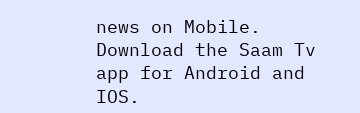news on Mobile. Download the Saam Tv app for Android and IOS.